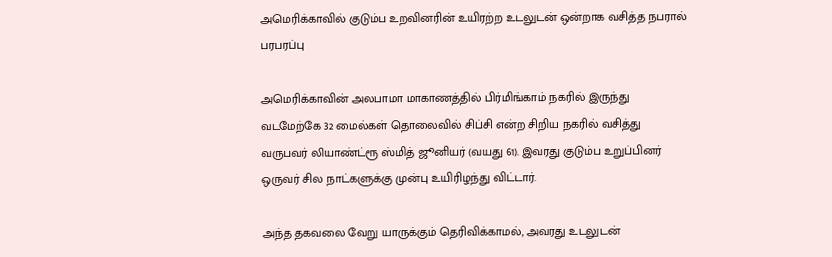அமெரிக்காவில் குடும்ப உறவினரின் உயிரற்ற உடலுடன் ஒன்றாக வசித்த நபரால் பரபரப்பு

அமெரிக்காவின் அலபாமா மாகாணத்தில் பிர்மிங்காம் நகரில் இருந்து வடமேற்கே 32 மைல்கள் தொலைவில் சிப்சி என்ற சிறிய நகரில் வசித்து வருபவர் லியாண்ட்ரூ ஸ்மித் ஜூனியர் (வயது 61). இவரது குடும்ப உறுப்பினர் ஒருவர் சில நாட்களுக்கு முன்பு உயிரிழந்து விட்டார்.

அந்த தகவலை வேறு யாருக்கும் தெரிவிக்காமல், அவரது உடலுடன்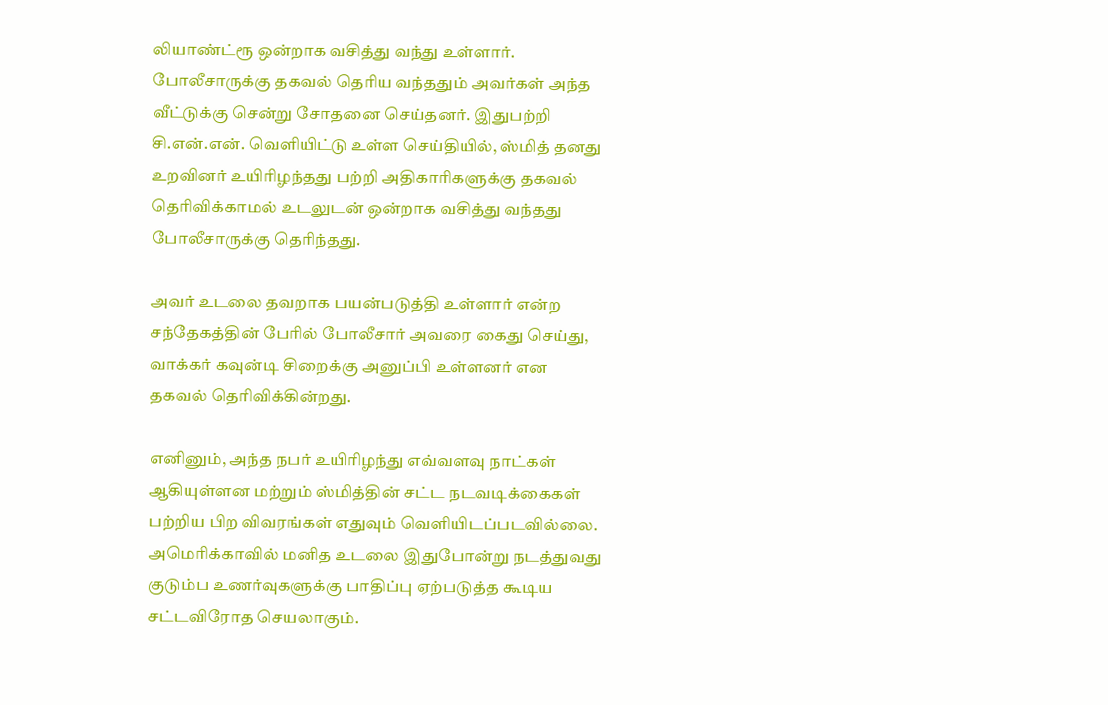லியாண்ட்ரூ ஒன்றாக வசித்து வந்து உள்ளார். போலீசாருக்கு தகவல் தெரிய வந்ததும் அவர்கள் அந்த வீட்டுக்கு சென்று சோதனை செய்தனர். இதுபற்றி சி.என்.என். வெளியிட்டு உள்ள செய்தியில், ஸ்மித் தனது உறவினர் உயிரிழந்தது பற்றி அதிகாரிகளுக்கு தகவல் தெரிவிக்காமல் உடலுடன் ஒன்றாக வசித்து வந்தது போலீசாருக்கு தெரிந்தது.

அவர் உடலை தவறாக பயன்படுத்தி உள்ளார் என்ற சந்தேகத்தின் பேரில் போலீசார் அவரை கைது செய்து, வாக்கர் கவுன்டி சிறைக்கு அனுப்பி உள்ளனர் என தகவல் தெரிவிக்கின்றது.

எனினும், அந்த நபர் உயிரிழந்து எவ்வளவு நாட்கள் ஆகியுள்ளன மற்றும் ஸ்மித்தின் சட்ட நடவடிக்கைகள் பற்றிய பிற விவரங்கள் எதுவும் வெளியிடப்படவில்லை. அமெரிக்காவில் மனித உடலை இதுபோன்று நடத்துவது குடும்ப உணர்வுகளுக்கு பாதிப்பு ஏற்படுத்த கூடிய சட்டவிரோத செயலாகும்.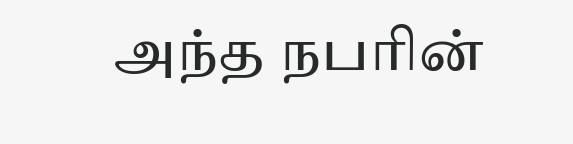அந்த நபரின்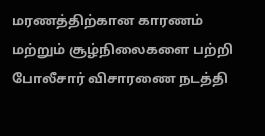மரணத்திற்கான காரணம் மற்றும் சூழ்நிலைகளை பற்றி போலீசார் விசாரணை நடத்தி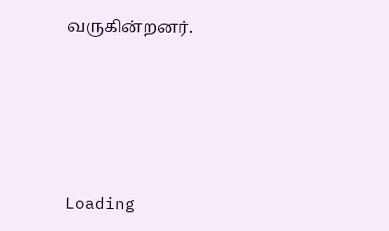வருகின்றனர்.





Loading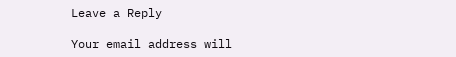Leave a Reply

Your email address will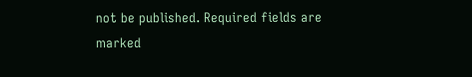not be published. Required fields are marked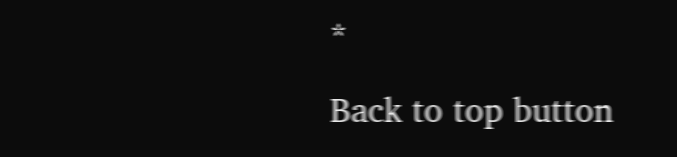*

Back to top button